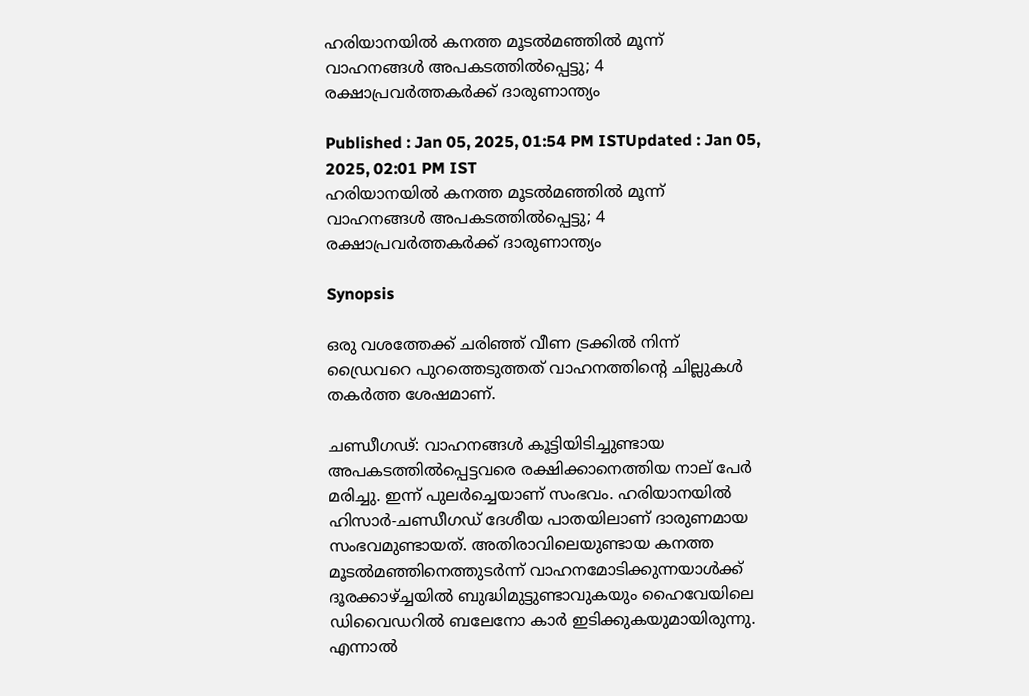ഹരിയാനയിൽ കനത്ത മൂടൽമഞ്ഞിൽ മൂന്ന് വാഹനങ്ങൾ അപകടത്തിൽപ്പെട്ടു; 4 രക്ഷാപ്രവർത്തകർക്ക് ദാരുണാന്ത്യം

Published : Jan 05, 2025, 01:54 PM ISTUpdated : Jan 05, 2025, 02:01 PM IST
ഹരിയാനയിൽ കനത്ത മൂടൽമഞ്ഞിൽ മൂന്ന് വാഹനങ്ങൾ അപകടത്തിൽപ്പെട്ടു; 4 രക്ഷാപ്രവർത്തകർക്ക് ദാരുണാന്ത്യം

Synopsis

ഒരു വശത്തേക്ക് ചരിഞ്ഞ് വീണ ട്രക്കിൽ നിന്ന് ഡ്രൈവറെ പുറത്തെടുത്തത് വാഹനത്തിന്റെ ചില്ലുകൾ തകർത്ത ശേഷമാണ്.

ചണ്ഡീഗഢ്: വാഹനങ്ങൾ കൂട്ടിയിടിച്ചുണ്ടായ അപകടത്തിൽപ്പെട്ടവരെ രക്ഷിക്കാനെത്തിയ നാല് പേർ മരിച്ചു. ഇന്ന് പുലർച്ചെയാണ് സംഭവം. ഹരിയാനയിൽ ഹിസാർ-ചണ്ഡീഗഡ് ദേശീയ പാതയിലാണ് ദാരുണമായ സംഭവമുണ്ടായത്. അതിരാവിലെയുണ്ടായ കനത്ത മൂടൽമഞ്ഞിനെത്തുടർന്ന് വാഹനമോടിക്കുന്നയാൾക്ക് ദൂരക്കാഴ്ച്ചയിൽ ബുദ്ധിമുട്ടുണ്ടാവുകയും ഹൈവേയിലെ ഡിവൈഡറിൽ ബലേനോ കാർ ഇടിക്കുകയുമായിരുന്നു. എന്നാൽ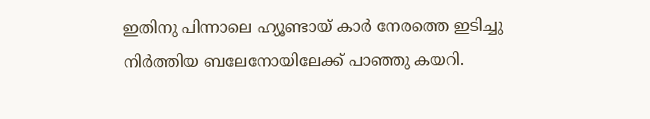ഇതിനു പിന്നാലെ ഹ്യൂണ്ടായ് കാർ നേരത്തെ ഇടിച്ചു നിർത്തിയ ബലേനോയിലേക്ക് പാഞ്ഞു കയറി.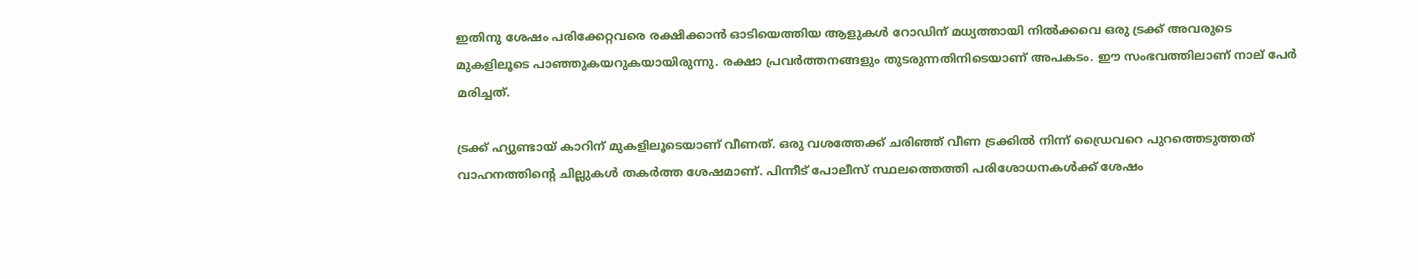ഇതിനു ശേഷം പരിക്കേറ്റവരെ രക്ഷിക്കാൻ ഓടിയെത്തിയ ആളുകൾ റോഡിന് മധ്യത്തായി നിൽക്കവെ ഒരു ട്രക്ക് അവരുടെ മുകളിലൂടെ പാഞ്ഞുകയറുകയായിരുന്നു. രക്ഷാ പ്രവർത്തനങ്ങളും തുടരുന്നതിനിടെയാണ് അപകടം. ഈ സംഭവത്തിലാണ് നാല് പേർ മരിച്ചത്.

ട്രക്ക് ഹ്യുണ്ടായ് കാറിന് മുകളിലൂടെയാണ് വീണത്. ഒരു വശത്തേക്ക് ചരിഞ്ഞ് വീണ ട്രക്കിൽ നിന്ന് ഡ്രൈവറെ പുറത്തെടുത്തത് വാഹനത്തിന്റെ ചില്ലുകൾ തകർത്ത ശേഷമാണ്. പിന്നീട് പോലീസ് സ്ഥലത്തെത്തി പരിശോധനകൾക്ക് ശേഷം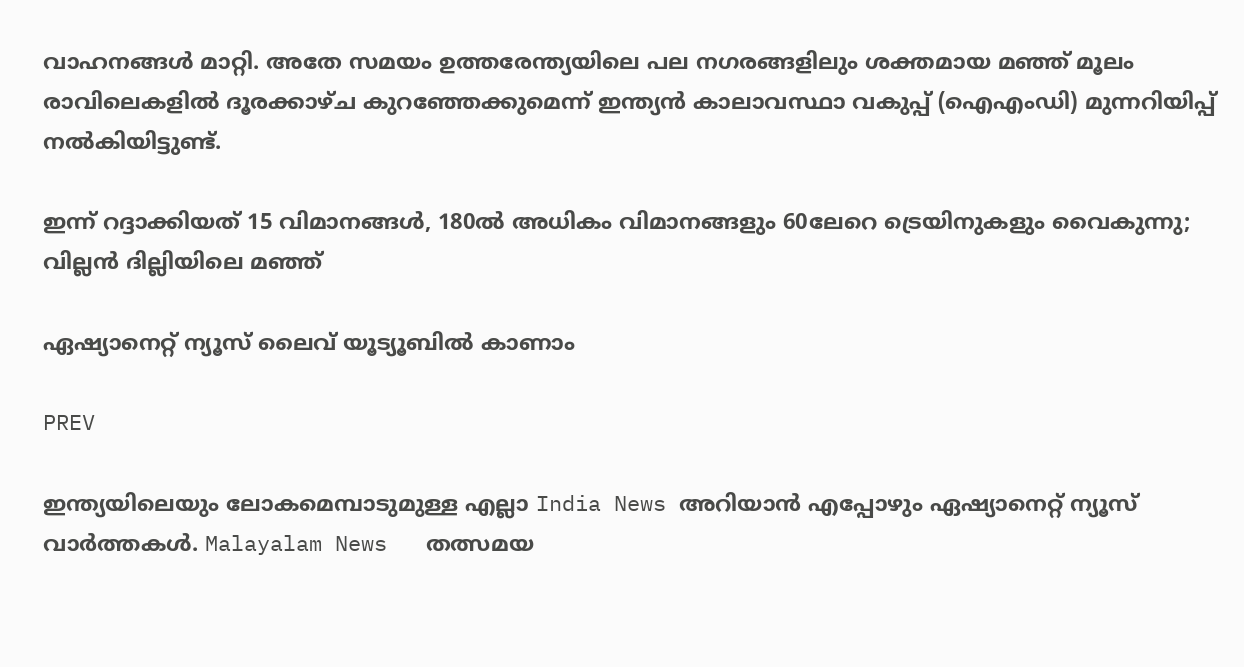വാഹനങ്ങൾ മാറ്റി. അതേ സമയം ഉത്തരേന്ത്യയിലെ പല നഗരങ്ങളിലും ശക്തമായ മഞ്ഞ് മൂലം രാവിലെകളിൽ ദൂരക്കാഴ്ച കുറഞ്ഞേക്കുമെന്ന് ഇന്ത്യൻ കാലാവസ്ഥാ വകുപ്പ് (ഐഎംഡി) മുന്നറിയിപ്പ് നൽകിയിട്ടുണ്ട്.

ഇന്ന് റദ്ദാക്കിയത് 15 വിമാനങ്ങൾ, 180ൽ അധികം വിമാനങ്ങളും 60ലേറെ ട്രെയിനുകളും വൈകുന്നു; വില്ലൻ ദില്ലിയിലെ മഞ്ഞ്

ഏഷ്യാനെറ്റ് ന്യൂസ് ലൈവ് യൂട്യൂബിൽ കാണാം

PREV

ഇന്ത്യയിലെയും ലോകമെമ്പാടുമുള്ള എല്ലാ India News അറിയാൻ എപ്പോഴും ഏഷ്യാനെറ്റ് ന്യൂസ് വാർത്തകൾ. Malayalam News   തത്സമയ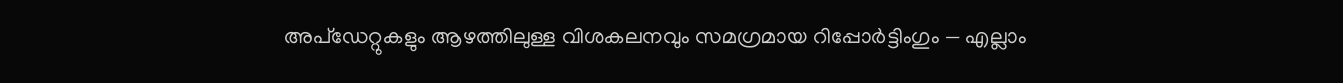അപ്‌ഡേറ്റുകളും ആഴത്തിലുള്ള വിശകലനവും സമഗ്രമായ റിപ്പോർട്ടിംഗും — എല്ലാം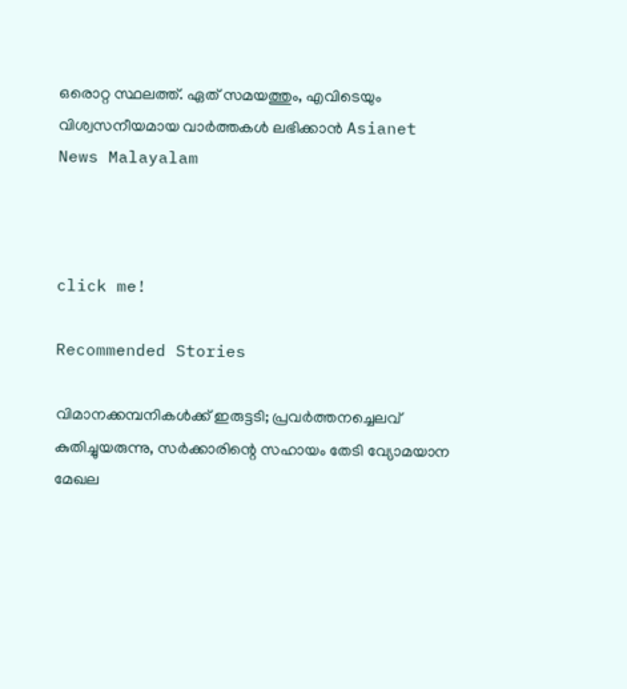ഒരൊറ്റ സ്ഥലത്ത്. ഏത് സമയത്തും, എവിടെയും വിശ്വസനീയമായ വാർത്തകൾ ലഭിക്കാൻ Asianet News Malayalam



click me!

Recommended Stories

വിമാനക്കമ്പനികള്‍ക്ക് ഇരുട്ടടി; പ്രവര്‍ത്തനച്ചെലവ് കുതിച്ചുയരുന്നു, സര്‍ക്കാരിന്റെ സഹായം തേടി വ്യോമയാന മേഖല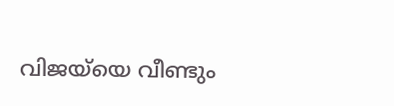വിജയ്‍യെ വീണ്ടും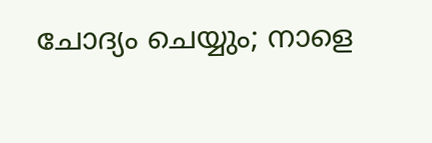ചോദ്യം ചെയ്യും; നാളെ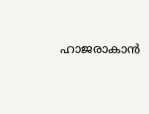ഹാജരാകാൻ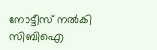നോട്ടീസ് നൽകി സിബിഐ